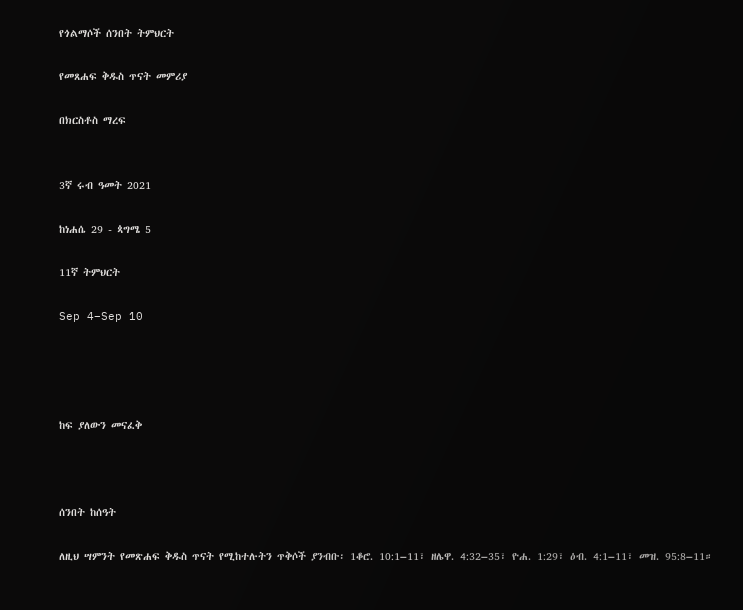የጎልማሶች ሰንበት ትምህርት

የመጸሐፍ ቅዱስ ጥናት መምሪያ

በክርስቶስ ማረፍ


3ኛ ሩብ ዓመት 2021

ከነሐሴ 29 - ጳግሜ 5

11ኛ ትምህርት

Sep 4–Sep 10




ከፍ ያለውን መናፈቅ



ሰንበት ከሰዓት

ለዚህ ሣምንት የመጽሐፍ ቅዱስ ጥናት የሚከተሉትን ጥቅሶች ያንብቡ፡ 1ቆሮ. 10:1–11፣ ዘሌዋ. 4:32–35፣ ዮሐ. 1:29፣ ዕብ. 4:1–11፣ መዝ. 95:8–11።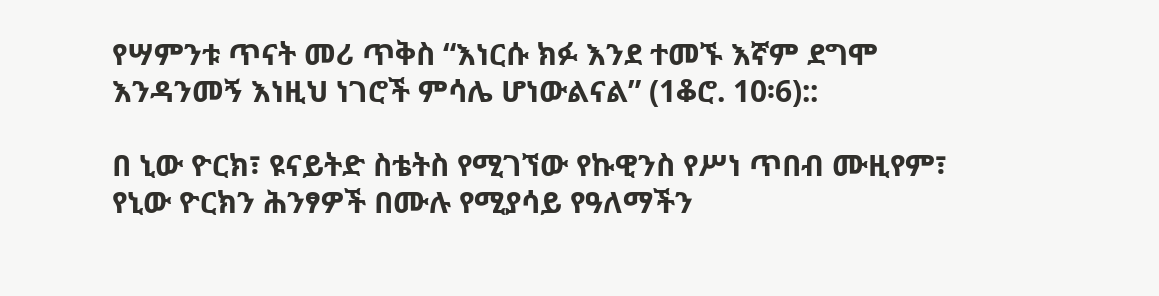የሣምንቱ ጥናት መሪ ጥቅስ “እነርሱ ክፉ እንደ ተመኙ እኛም ደግሞ እንዳንመኝ እነዚህ ነገሮች ምሳሌ ሆነውልናል” (1ቆሮ. 10፡6)::

በ ኒው ዮርክ፣ ዩናይትድ ስቴትስ የሚገኘው የኩዊንስ የሥነ ጥበብ ሙዚየም፣ የኒው ዮርክን ሕንፃዎች በሙሉ የሚያሳይ የዓለማችን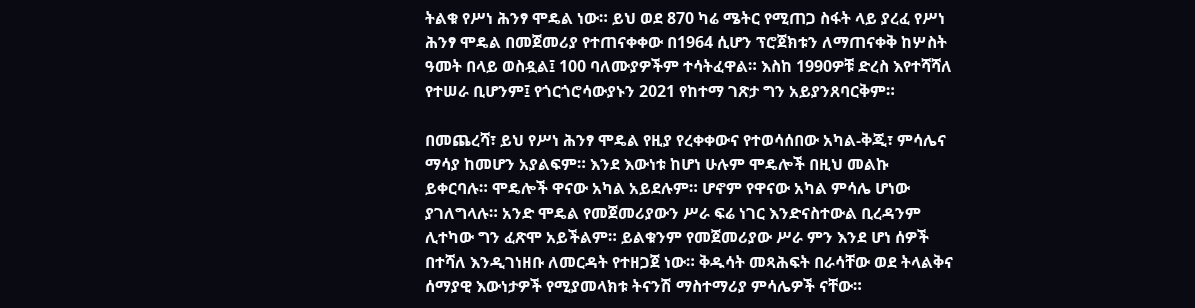ትልቁ የሥነ ሕንፃ ሞዴል ነው። ይህ ወደ 870 ካሬ ሜትር የሚጠጋ ስፋት ላይ ያረፈ የሥነ ሕንፃ ሞዴል በመጀመሪያ የተጠናቀቀው በ1964 ሲሆን ፕሮጀክቱን ለማጠናቀቅ ከሦስት ዓመት በላይ ወስዷል፤ 100 ባለሙያዎችም ተሳትፈዋል። እስከ 1990ዎቹ ድረስ እየተሻሻለ የተሠራ ቢሆንም፤ የጎርጎሮሳውያኑን 2021 የከተማ ገጽታ ግን አይያንጸባርቅም።

በመጨረሻ፣ ይህ የሥነ ሕንፃ ሞዴል የዚያ የረቀቀውና የተወሳሰበው አካል-ቅጂ፣ ምሳሌና ማሳያ ከመሆን አያልፍም። እንደ እውነቱ ከሆነ ሁሉም ሞዴሎች በዚህ መልኩ ይቀርባሉ። ሞዴሎች ዋናው አካል አይደሉም። ሆኖም የዋናው አካል ምሳሌ ሆነው ያገለግላሉ። አንድ ሞዴል የመጀመሪያውን ሥራ ፍሬ ነገር እንድናስተውል ቢረዳንም ሊተካው ግን ፈጽሞ አይችልም። ይልቁንም የመጀመሪያው ሥራ ምን እንደ ሆነ ሰዎች በተሻለ እንዲገነዘቡ ለመርዳት የተዘጋጀ ነው። ቅዱሳት መጻሕፍት በራሳቸው ወደ ትላልቅና ሰማያዊ እውነታዎች የሚያመላክቱ ትናንሽ ማስተማሪያ ምሳሌዎች ናቸው።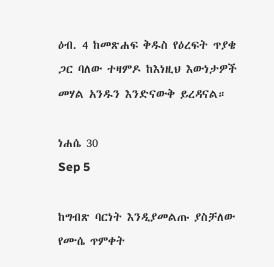ዕብ. 4 ከመጽሐፍ ቅዱስ የዕረፍት ጥያቄ ጋር ባለው ተዛምዶ ከእነዚህ እውነታዎች መሃል አንዱን እንድናውቅ ይረዳናል።

ነሐሴ 30
Sep 5

ከግብጽ ባርነት እንዲያመልጡ ያስቻለው የሙሴ ጥምቀት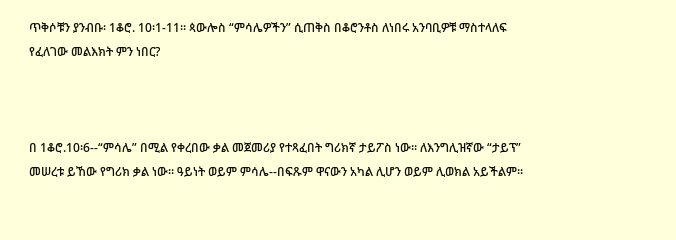ጥቅሶቹን ያንብቡ፡ 1ቆሮ. 10፡1-11። ጳውሎስ “ምሳሌዎችን” ሲጠቅስ በቆሮንቶስ ለነበሩ አንባቢዎቹ ማስተላለፍ የፈለገው መልእክት ምን ነበር?



በ 1ቆሮ.10፡6--“ምሳሌ” በሚል የቀረበው ቃል መጀመሪያ የተጻፈበት ግሪክኛ ታይፖስ ነው። ለእንግሊዝኛው “ታይፕ” መሠረቱ ይኸው የግሪክ ቃል ነው። ዓይነት ወይም ምሳሌ--በፍጹም ዋናውን አካል ሊሆን ወይም ሊወክል አይችልም።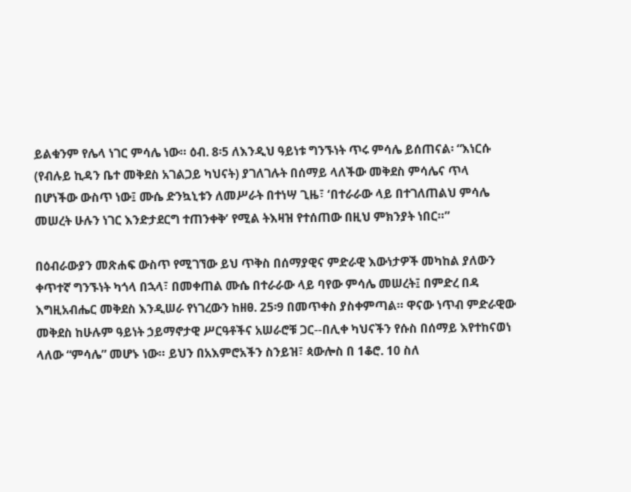ይልቁንም የሌላ ነገር ምሳሌ ነው። ዕብ. 8፡5 ለእንዲህ ዓይነቱ ግንኙነት ጥሩ ምሳሌ ይሰጠናል፡ “እነርሱ (የብሉይ ኪዳን ቤተ መቅደስ አገልጋይ ካህናት) ያገለገሉት በሰማይ ላለችው መቅደስ ምሳሌና ጥላ በሆነችው ውስጥ ነው፤ ሙሴ ድንኳኒቱን ለመሥራት በተነሣ ጊዜ፣ ‘በተራራው ላይ በተገለጠልህ ምሳሌ መሠረት ሁሉን ነገር እንድታደርግ ተጠንቀቅ’ የሚል ትእዛዝ የተሰጠው በዚህ ምክንያት ነበር።”

በዕብራውያን መጽሐፍ ውስጥ የሚገኘው ይህ ጥቅስ በሰማያዊና ምድራዊ እውነታዎች መካከል ያለውን ቀጥተኛ ግንኙነት ካጎላ በኋላ፣ በመቀጠል ሙሴ በተራራው ላይ ባየው ምሳሌ መሠረት፤ በምድረ በዳ እግዚአብሔር መቅደስ እንዲሠራ የነገረውን ከዘፀ. 25፡9 በመጥቀስ ያስቀምጣል። ዋናው ነጥብ ምድራዊው መቅደስ ከሁሉም ዓይነት ኃይማኖታዊ ሥርዓቶችና አሠራሮቹ ጋር--በሊቀ ካህናችን የሱስ በሰማይ እየተከናወነ ላለው “ምሳሌ” መሆኑ ነው። ይህን በአእምሮአችን ስንይዝ፣ ጳውሎስ በ 1ቆሮ. 10 ስለ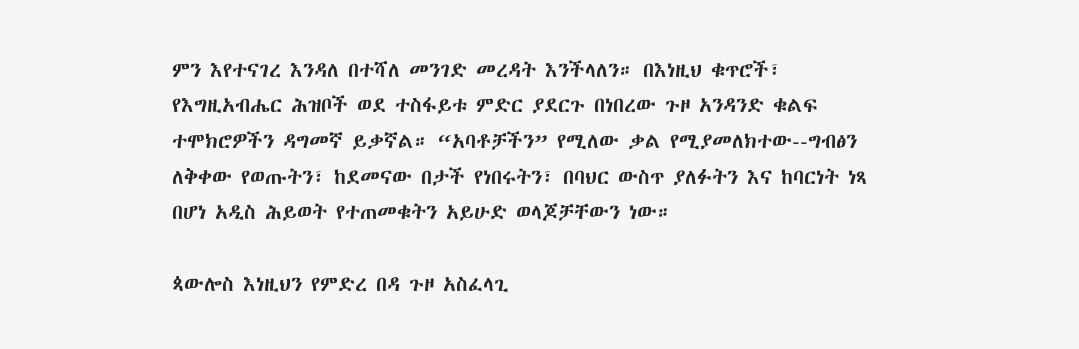ምን እየተናገረ እንዳለ በተሻለ መንገድ መረዳት እንችላለን። በእነዚህ ቁጥሮች፣ የእግዚአብሔር ሕዝቦች ወደ ተስፋይቱ ምድር ያደርጉ በነበረው ጉዞ አንዳንድ ቁልፍ ተሞክሮዎችን ዳግመኛ ይቃኛል። “አባቶቻችን” የሚለው ቃል የሚያመለክተው--ግብፅን ለቅቀው የወጡትን፣ ከደመናው በታች የነበሩትን፣ በባህር ውስጥ ያለፉትን እና ከባርነት ነጻ በሆነ አዲስ ሕይወት የተጠመቁትን አይሁድ ወላጆቻቸውን ነው።

ጳውሎስ እነዚህን የምድረ በዳ ጉዞ አስፈላጊ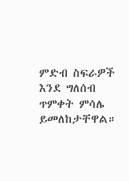ምድብ ስፍራዎች እንደ ግለሰብ ጥምቀት ምሳሌ ይመለከታቸዋል።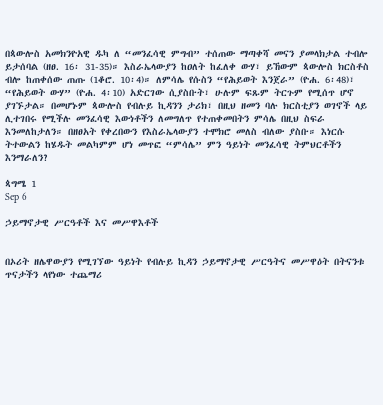በጳውሎስ አመክንዮአዊ ዱካ ለ “መንፈሳዊ ምግብ” ተሰጠው ማጣቀሻ መናን ያመላክታል ተብሎ ይታሰባል (ዘፀ. 16፡ 31-35)። እስራኤላውያን ከዐለት ከፈለቀ ውሃ፣ ይኸውም ጳውሎስ ክርስቶስ ብሎ ከጠቀሰው ጠጡ (1ቆሮ. 10፡4)። ለምሳሌ የሱስን “የሕይወት እንጀራ” (ዮሐ. 6፡48)፣ “የሕይወት ውሃ” (ዮሐ. 4፡10) አድርገው ሲያስቡት፣ ሁሉም ፍጹም ትርጉም የሚሰጥ ሆኖ ያገኙታል። በመሆኑም ጳውሎስ የብሉይ ኪዳንን ታሪክ፣ በዚህ ዘመን ባሉ ክርስቲያን ወገኖች ላይ ሊተገበሩ የሚችሉ መንፈሳዊ እውነቶችን ለመግለጥ የተጠቀመበትን ምሳሌ በዚህ ስፍራ እንመለከታለን። በዘፀአት የቀረበውን የእስራኤላውያን ተሞክሮ መለስ ብለው ያስቡ። እነርሱ ትተውልን ከሄዱት መልካምም ሆነ መጥፎ “ምሳሌ” ምን ዓይነት መንፈሳዊ ትምህርቶችን እንማራለን?

ጳግሜ 1
Sep 6

ኃይማኖታዊ ሥርዓቶች እና መሥዋእቶች


በኦሪት ዘሌዋውያን የሚገኘው ዓይነት የብሉይ ኪዳን ኃይማኖታዊ ሥርዓትና መሥዋዕት በትናንቱ ጥናታችን ላየነው ተጨማሪ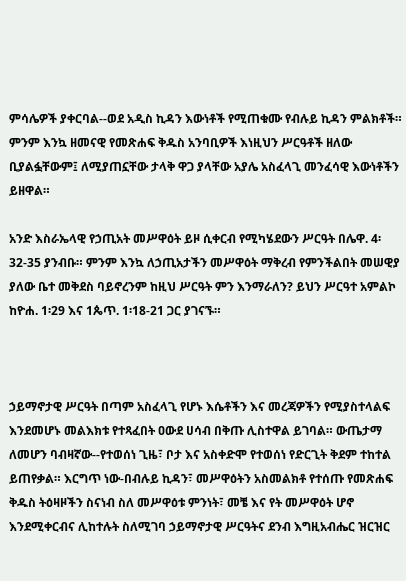ምሳሌዎች ያቀርባል--ወደ አዲስ ኪዳን እውነቶች የሚጠቁሙ የብሉይ ኪዳን ምልክቶች። ምንም እንኳ ዘመናዊ የመጽሐፍ ቅዱስ አንባቢዎች እነዚህን ሥርዓቶች ዘለው ቢያልፏቸውም፤ ለሚያጠኗቸው ታላቅ ዋጋ ያላቸው አያሌ አስፈላጊ መንፈሳዊ እውነቶችን ይዘዋል።

አንድ እስራኤላዊ የኃጢአት መሥዋዕት ይዞ ሲቀርብ የሚካሄደውን ሥርዓት በሌዋ. 4፡32-35 ያንብቡ። ምንም እንኳ ለኃጢአታችን መሥዋዕት ማቅረብ የምንችልበት መሠዊያ ያለው ቤተ መቅደስ ባይኖረንም ከዚህ ሥርዓት ምን እንማራለን? ይህን ሥርዓተ አምልኮ ከዮሐ. 1፡29 እና 1ጴጥ. 1፡18-21 ጋር ያገናኙ።



ኃይማኖታዊ ሥርዓት በጣም አስፈላጊ የሆኑ እሴቶችን እና መረጃዎችን የሚያስተላልፍ እንደመሆኑ መልእክቱ የተጻፈበት ዐውደ ሀሳብ በቅጡ ሊስተዋል ይገባል። ውጤታማ ለመሆን ባብዛኛው--የተወሰነ ጊዜ፣ ቦታ እና አስቀድሞ የተወሰነ የድርጊት ቅደም ተከተል ይጠየቃል። እርግጥ ነው-በብሉይ ኪዳን፣ መሥዋዕትን አስመልክቶ የተሰጡ የመጽሐፍ ቅዱስ ትዕዛዞችን ስናነብ ስለ መሥዋዕቱ ምንነት፣ መቼ እና የት መሥዋዕት ሆኖ እንደሚቀርብና ሊከተሉት ስለሚገባ ኃይማኖታዊ ሥርዓትና ደንብ እግዚአብሔር ዝርዝር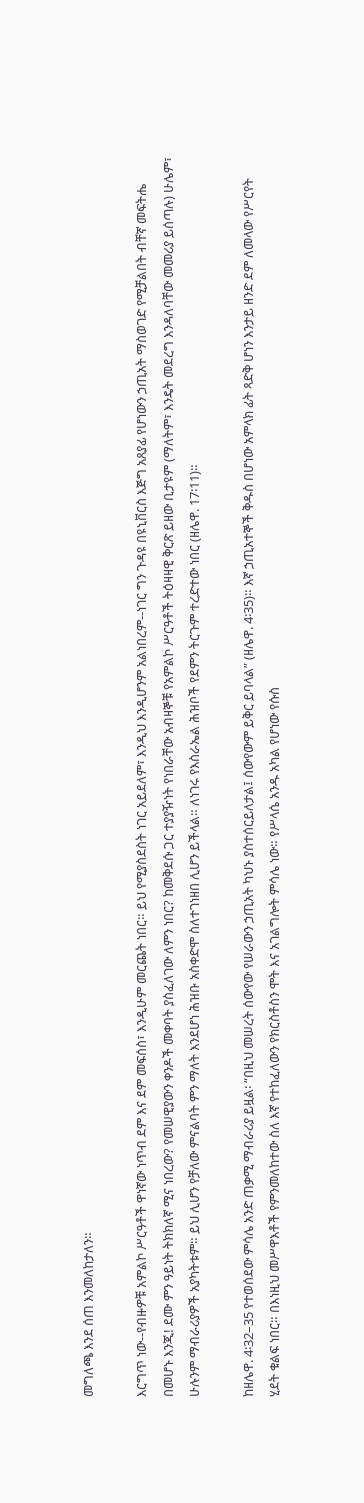መግለጫ እንደ ሰጠ እንመለከታለን።

እርግጥ ነው--የብዙዎቹ አምልኮ ሥርዓቶች ዋነኛው ነጥብ ደም እና ደም መፍሰስ፣ እንዲሁም መርጨት ነበር። ይህ የሚያስደስት ነገር አይደለም፣ እንዲህ እንዲሆንም አልነበረም--ነገር ግን ጉዳዩ በዩኒቨርስ እጅግ አጸያፊ የሆነውን ኃጢአት ማስወገድ የሚቻልበት ብቸኛ መፍትሔ በመሆኑ እንጂ! ደሙ ምን ዓይነት ትክክለኛ ሚና ነበረው? የመሠዊያውን ቀንዶች መቀባት ያስፈለገው ለምን ነበር? ከመቅደሱ ጋር ተያያዥነት የነበራቸው አብዛኞቹ የአምልኮ ሥርዓቶች ትዕዛዛዊ ቅርጽ ይዘው ቢታዩም (ማለትም፣ እንዴት መደረግ እንዳለባቸው መመሪያ ይሰጣሉ) ሁሌም፣ ሁሉንም ማብራሪያዎች አያካትቱም። ይህ ሊሆን የቻለው ምናልባት ምን ማለት እንደሆነ ሕዝቡ አስቀድሞ ስለተገነዘበ ሊሆን ይችላል። ለነገሩ የእስራኤል ሕዝቦች የደምን ትርጉም ተረድተው ነበር (ዘሌዋ. 17፡11)።

ከዘሌዋ. 4፡32–35 የተወሰደው ምሳሌ አንድ ጠቃሚ ማብራሪያ ይዟል፡ “በዚህ መሠረት ሰውየው የሠራውን ኃጢአት ካህኑ ያስተሰርይለታል፤ ሰውየውም ይቅር ይባላል” (ዘሌዋ. 4፡35)። እኛ ኃጢአተኞች ቅዱስ በሆነው አምላክ ፊት ጻድቅ ሆነን እንታይ ዘንድ ደም ለመላው የሥርየት ሂደት ቁልፍ ነበር። በእነዚህ መሥዋእቶች የምንመለከተው ስለ እኛ የተከፈለውን የክርስቶስን ሞት እና አገልግሎት ምሳሌ ነው። የሥላሴ አንዱ አካል የሆነው የሱስ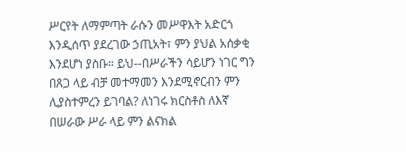ሥርየት ለማምጣት ራሱን መሥዋእት አድርጎ እንዲሰጥ ያደረገው ኃጢአት፣ ምን ያህል አሰቃቂ እንደሆነ ያስቡ። ይህ--በሥራችን ሳይሆን ነገር ግን በጸጋ ላይ ብቻ መተማመን እንደሚኖርብን ምን ሊያስተምረን ይገባል? ለነገሩ ክርስቶስ ለእኛ በሠራው ሥራ ላይ ምን ልናክል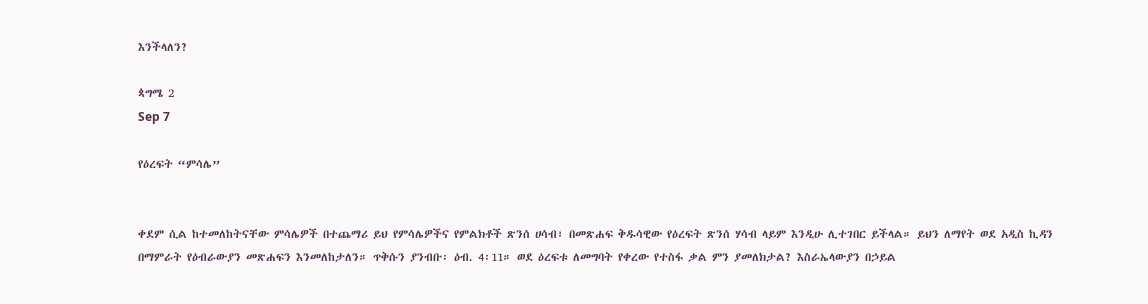እንችላለን?

ጳግሜ 2
Sep 7

የዕረፍት “ምሳሌ”


ቀደም ሲል ከተመለከትናቸው ምሳሌዎች በተጨማሪ ይህ የምሳሌዎችና የምልክቶች ጽንሰ ሀሳብ፣ በመጽሐፍ ቅዱሳዊው የዕረፍት ጽንሰ ሃሳብ ላይም እንዲሁ ሊተገበር ይችላል። ይህን ለማየት ወደ አዲስ ኪዳን በማምራት የዕብራውያን መጽሐፍን እንመለከታለን። ጥቅሱን ያንብቡ፡ ዕብ. 4፡11። ወደ ዕረፍቱ ለመግባት የቀረው የተስፋ ቃል ምን ያመለክታል? እስራኤላውያን በኃይል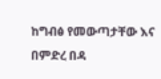ከግብፅ የመውጣታቸው እና በምድረ በዳ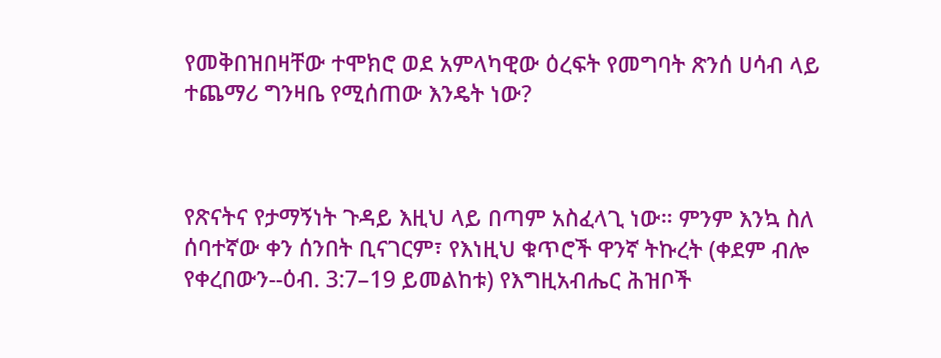የመቅበዝበዛቸው ተሞክሮ ወደ አምላካዊው ዕረፍት የመግባት ጽንሰ ሀሳብ ላይ ተጨማሪ ግንዛቤ የሚሰጠው እንዴት ነው?



የጽናትና የታማኝነት ጉዳይ እዚህ ላይ በጣም አስፈላጊ ነው። ምንም እንኳ ስለ ሰባተኛው ቀን ሰንበት ቢናገርም፣ የእነዚህ ቁጥሮች ዋንኛ ትኩረት (ቀደም ብሎ የቀረበውን--ዕብ. 3:7–19 ይመልከቱ) የእግዚአብሔር ሕዝቦች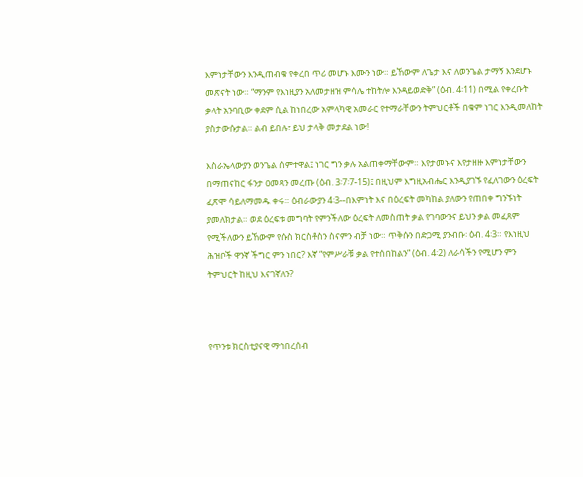እምነታቸውን እንዲጠብቁ የቀረበ ጥሪ መሆኑ እሙን ነው። ይኸውም ለጌታ እና ለወንጌል ታማኝ እንደሆኑ መጽናት ነው። “ማንም የእነዚያን አለመታዘዝ ምሳሌ ተከትሎ እንዳይወድቅ” (ዕብ. 4፡11) በሚል የቀረቡት ቃላት አንባቢው ቀደም ሲል ከነበረው አምላካዊ አመራር የተማራቸውን ትምህርቶች በቁም ነገር እንዲመለከት ያስታውሱታል። ልብ ይበሉ፣ ይህ ታላቅ መታደል ነው!

እስራኤላውያን ወንጌል ሰምተዋል፤ ነገር ግን ቃሉ አልጠቀማቸውም። እየታመኑና እየታዘዙ እምነታቸውን በማጠናከር ፋንታ ዐመጻን መረጡ (ዕብ. 3፡7፡7-15)፤ በዚህም እግዚአብሔር እንዲያገኙ የፈለገውን ዕረፍት ፈጽሞ ሳይለማመዱ ቀሩ። ዕብራውያን 4፡3--በእምነት እና በዕረፍት መካከል ያለውን የጠበቀ ግንኙነት ያመለክታል። ወደ ዕረፍቱ መግባት የምንችለው ዕረፍት ለመስጠት ቃል የገባውንና ይህን ቃል መፈጸም የሚችለውን ይኸውም የሱስ ክርስቶስን ስናምን ብቻ ነው። ጥቅሱን በድጋሚ ያንብቡ፡ ዕብ. 4፡3። የእነዚህ ሕዝቦች ዋንኛ ችግር ምን ነበር? እኛ “የምሥራቹ ቃል የተሰበከልን” (ዕብ. 4፡2) ለራሳችን የሚሆን ምን ትምህርት ከዚህ እናገኛለን?



የጥንቱ ክርስቲያናዊ ማኅበረሰብ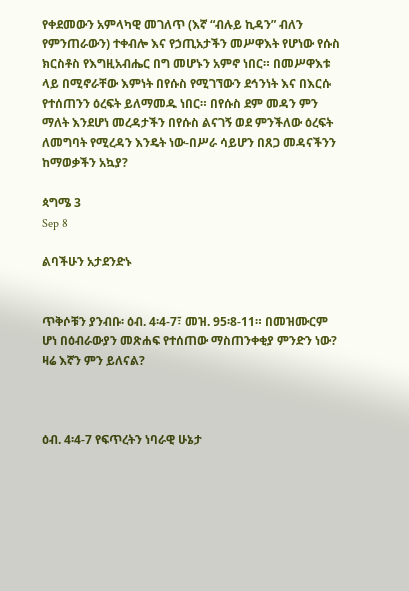የቀደመውን አምላካዊ መገለጥ (እኛ “ብሉይ ኪዳን” ብለን የምንጠራውን) ተቀብሎ እና የኃጢአታችን መሥዋእት የሆነው የሱስ ክርስቶስ የእግዚአብሔር በግ መሆኑን አምኖ ነበር። በመሥዋእቱ ላይ በሚኖራቸው እምነት በየሱስ የሚገኘውን ደኅንነት እና በእርሱ የተሰጠንን ዕረፍት ይለማመዱ ነበር። በየሱስ ደም መዳን ምን ማለት እንደሆነ መረዳታችን በየሱስ ልናገኝ ወደ ምንችለው ዕረፍት ለመግባት የሚረዳን እንዴት ነው-በሥራ ሳይሆን በጸጋ መዳናችንን ከማወቃችን አኳያ?

ጳግሜ 3
Sep 8

ልባችሁን አታደንድኑ


ጥቅሶቹን ያንብቡ፡ ዕብ. 4፡4-7፣ መዝ. 95፡8-11። በመዝሙርም ሆነ በዕብራውያን መጽሐፍ የተሰጠው ማስጠንቀቂያ ምንድን ነው? ዛሬ እኛን ምን ይለናል?



ዕብ. 4፡4-7 የፍጥረትን ነባራዊ ሁኔታ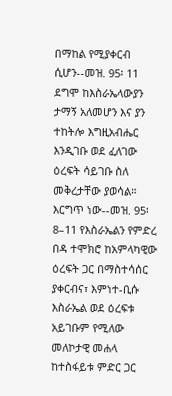በማከል የሚያቀርብ ሲሆን--መዝ. 95፡ 11 ደግሞ ከእስራኤላውያን ታማኝ አለመሆን እና ያን ተከትሎ እግዚአብሔር እንዲገቡ ወደ ፈለገው ዕረፍት ሳይገቡ ስለ መቅረታቸው ያወሳል። እርግጥ ነው--መዝ. 95፡ 8–11 የእስራኤልን የምድረ በዳ ተሞክሮ ከአምላካዊው ዕረፍት ጋር በማስተሳሰር ያቀርብና፣ እምነተ-ቢሱ እስራኤል ወደ ዕረፍቱ አይገቡም የሚለው መለኮታዊ መሐላ ከተስፋይቱ ምድር ጋር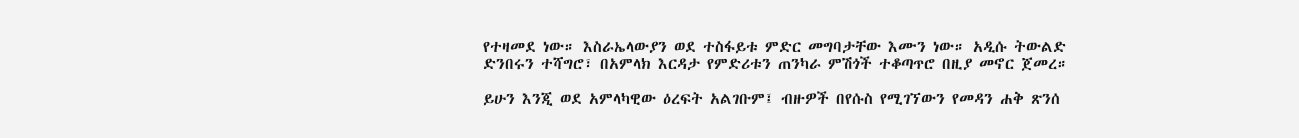የተዛመደ ነው። እስራኤላውያን ወደ ተስፋይቱ ምድር መግባታቸው እሙን ነው። አዲሱ ትውልድ ድንበሩን ተሻግሮ፣ በአምላክ እርዳታ የምድሪቱን ጠንካራ ምሽጎች ተቆጣጥሮ በዚያ መኖር ጀመረ።

ይሁን እንጂ ወደ አምላካዊው ዕረፍት አልገቡም፤ ብዙዎች በየሱስ የሚገኘውን የመዳን ሐቅ ጽንሰ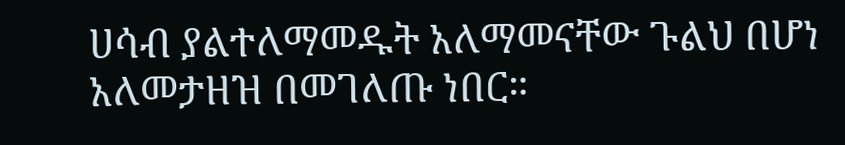ሀሳብ ያልተለማመዱት አለማመናቸው ጉልህ በሆነ አለመታዘዝ በመገለጡ ነበር።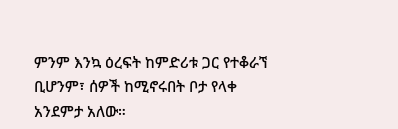ምንም እንኳ ዕረፍት ከምድሪቱ ጋር የተቆራኘ ቢሆንም፣ ሰዎች ከሚኖሩበት ቦታ የላቀ አንደምታ አለው።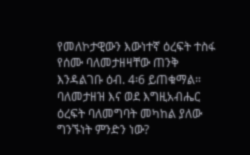የመለኮታዊውን እውነተኛ ዕረፍት ተስፋ የሰሙ ባለመታዘዛቸው ጠንቅ እንዳልገቡ ዕብ. 4፡6 ይጠቁማል። ባለመታዘዝ እና ወደ እግዚአብሔር ዕረፍት ባለመግባት መካከል ያለው ግንኙነት ምንድን ነው?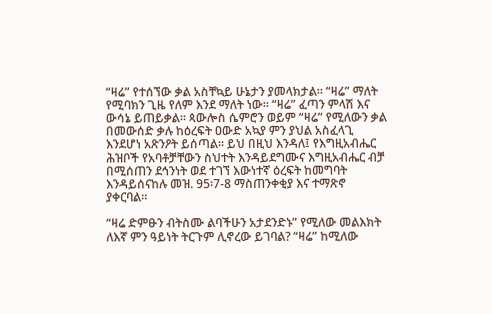“ዛሬ” የተሰኘው ቃል አስቸኳይ ሁኔታን ያመላክታል። “ዛሬ” ማለት የሚባክን ጊዜ የለም እንደ ማለት ነው። “ዛሬ” ፈጣን ምላሽ እና ውሳኔ ይጠይቃል። ጳውሎስ ሴምሮን ወይም “ዛሬ” የሚለውን ቃል በመውሰድ ቃሉ ከዕረፍት ዐውድ አኳያ ምን ያህል አስፈላጊ እንደሆነ አጽንዖት ይሰጣል። ይህ በዚህ እንዳለ፤ የእግዚአብሔር ሕዝቦች የአባቶቻቸውን ስህተት እንዳይደግሙና እግዚአብሔር ብቻ በሚሰጠን ደኅንነት ወደ ተገኘ እውነተኛ ዕረፍት ከመግባት እንዳይሰናከሉ መዝ. 95፡7-8 ማስጠንቀቂያ እና ተማጽኖ ያቀርባል።

“ዛሬ ድምፁን ብትስሙ ልባችሁን አታደንድኑ” የሚለው መልእክት ለእኛ ምን ዓይነት ትርጉም ሊኖረው ይገባል? “ዛሬ” ከሚለው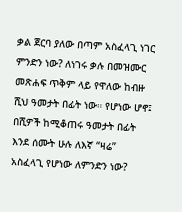ቃል ጀርባ ያለው በጣም አስፈላጊ ነገር ምንድን ነው? ለነገሩ ቃሉ በመዝሙር መጽሐፍ ጥቅም ላይ የዋለው ከብዙ ሺህ ዓመታት በፊት ነው። የሆነው ሆኖ፤ በሺዎች ከሚቆጠሩ ዓመታት በፊት እንደ ሰሙት ሁሉ ለእኛ “ዛሬ” አስፈላጊ የሆነው ለምንድን ነው?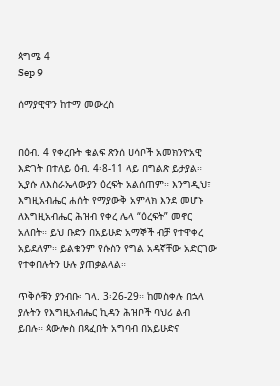ጳግሜ 4
Sep 9

ሰማያዊዋን ከተማ መውረስ


በዕብ. 4 የቀረቡት ቁልፍ ጽንሰ ሀሳቦች አመክንዮአዊ እድገት በተለይ ዕብ. 4፡8-11 ላይ በግልጽ ይታያል። ኢያሱ ለእስራኤላውያን ዕረፍት አልሰጠም። እንግዲህ፣ እግዚአብሔር ሐሰት የማያውቅ አምላክ እንደ መሆኑ ለእግዚአብሔር ሕዝብ የቀረ ሌላ “ዕረፍት” መኖር አለበት። ይህ ቡድን በአይሁድ አማኞች ብቻ የተዋቀረ አይደለም። ይልቁንም የሱስን የግል አዳኛቸው አድርገው የተቀበሉትን ሁሉ ያጠቃልላል።

ጥቅሶቹን ያንብቡ፡ ገላ. 3፡26-29። ከመስቀሉ በኋላ ያሉትን የእግዚአብሔር ኪዳን ሕዝቦች ባህሪ ልብ ይበሉ። ጳውሎስ በጻፈበት አግባብ በአይሁድና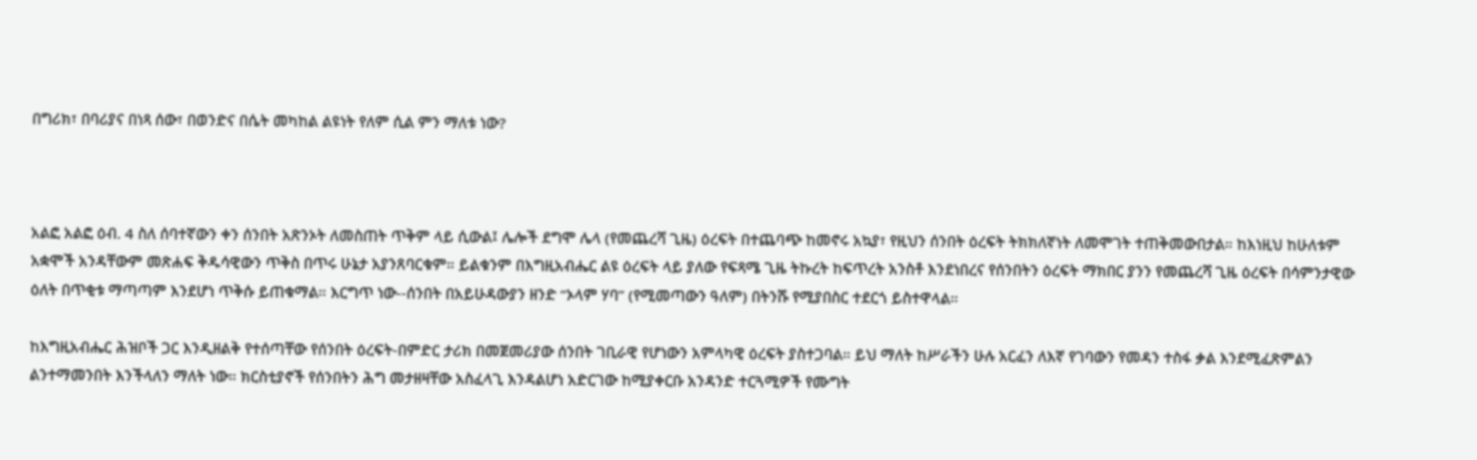በግሪክ፣ በባሪያና በነጻ ሰው፣ በወንድና በሴት መካከል ልዩነት የለም ሲል ምን ማለቱ ነው?



አልፎ አልፎ ዕብ. 4 ስለ ሰባተኛውን ቀን ሰንበት አጽንኦት ለመስጠት ጥቅም ላይ ሲውል፤ ሌሎች ደግሞ ሌላ (የመጨረሻ ጊዜ) ዕረፍት በተጨባጭ ከመኖሩ አኳያ፣ የዚህን ሰንበት ዕረፍት ትክክለኛነት ለመሞገት ተጠቅመውበታል። ከእነዚህ ከሁለቱም አቋሞች አንዳቸውም መጽሐፍ ቅዱሳዊውን ጥቅስ በጥሩ ሁኔታ አያንጸባርቁም። ይልቁንም በእግዚአብሔር ልዩ ዕረፍት ላይ ያለው የፍጻሜ ጊዜ ትኩረት ከፍጥረት አንስቶ እንደነበረና የሰንበትን ዕረፍት ማክበር ያንን የመጨረሻ ጊዜ ዕረፍት በሳምንታዊው ዕለት በጥቂቱ ማጣጣም እንደሆነ ጥቅሱ ይጠቁማል። እርግጥ ነው--ሰንበት በአይሁዳውያን ዘንድ “ኦላም ሃባ” (የሚመጣውን ዓለም) በትንሹ የሚያበስር ተደርጎ ይስተዋላል።

ከእግዚአብሔር ሕዝቦች ጋር እንዲዘልቅ የተሰጣቸው የሰንበት ዕረፍት-በምድር ታሪክ በመጀመሪያው ሰንበት ገቢራዊ የሆነውን አምላካዊ ዕረፍት ያስተጋባል። ይህ ማለት ከሥራችን ሁሉ አርፈን ለእኛ የገባውን የመዳን ተስፋ ቃል እንደሚፈጽምልን ልንተማመንበት እንችላለን ማለት ነው። ክርስቲያኖች የሰንበትን ሕግ መታዘዛቸው አስፈላጊ እንዳልሆነ አድርገው ከሚያቀርቡ አንዳንድ ተርጓሚዎች የሙግት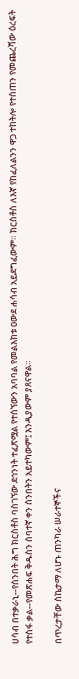ሀሳብ በተቃራኒ--የሰንበት ሕግ ክርስቶስ ባስገኘው ደኅንነት ተፈጽሟል የተሰኘውን አባባል የመልእክቱ ዐውደ ሐሳብ አይደግፈውም። ክርስቶስ ለእኛ የከፈለልንን ዋጋ ተከትሎ የተሰጠን የመጨረሻው ዕረፍት የተስፋ ቃል--የመጽሐፍ ቅዱስን ሰባተኛ ቀን ሰንበትን አይተካውም፤ እንዲያውም ያጸናዋል።

በጥረታቸው ስኬታማ ለሆኑ ጠንካራ ሠራተኞችና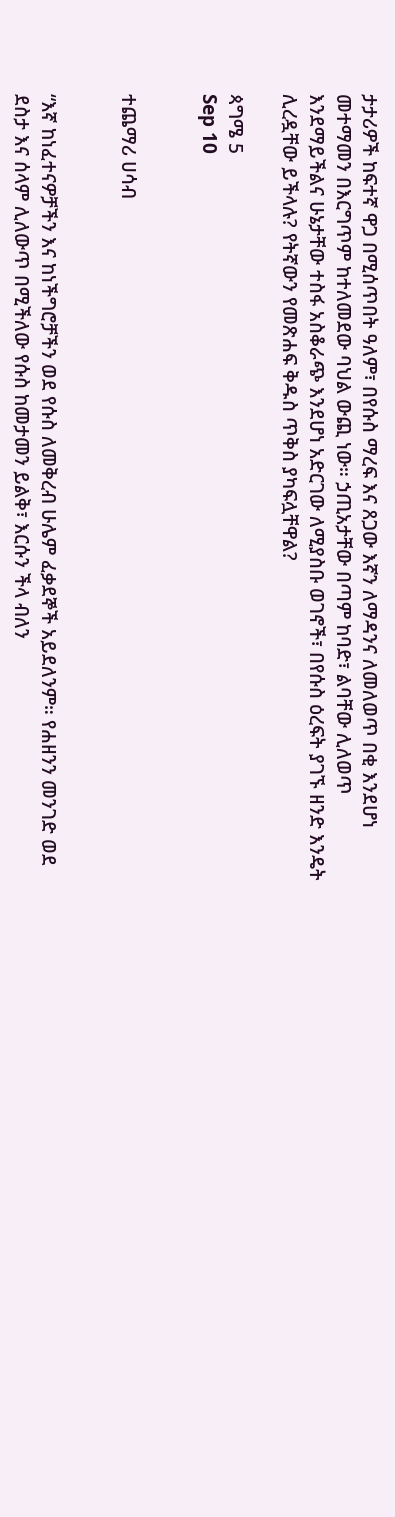ታታሪዎች ከፍተኛ ዋጋ በሚሰጥበት ዓለም፣ በየሱስ ማረፍ እና ጸጋው እኛን ለማዳንና ለመለወጥ በቂ እንደሆነ መተማመን በእርግጥም ከተለመደው ባህል ውጪ ነው። ኃጢአታቸው በጣም ከባድ፣ ልባቸው ሊለወጥ እንደማይችልና ሁኔታቸው ተስፋ አስቆራጭ እንደሆነ አድርገው ለሚያስቡ ወገኖች፣ በየሱስ ዕረፍት ያገኙ ዘንድ እንዴት ሊረዷቸው ይችላሉ? የትኛውን የመጽሐፍ ቅዱስ ጥቅስ ያካፍሏቸዋል?

ጳግሜ 5
Sep 10


ተጨማሪ ሀሳብ


“እኛ ከነፈተናዎቻችን እና ከነችግሮቻችን ወደ የሱስ ለመቅረብ ሁሌም ፈቃደኞች አይደለንም። የሐዘንን መንገድ ወደ ደስታ እና ሰላም ሊለውጥ በሚችለው የሱስ ከመታመን ይልቅ፣ እርሱን ችላ ብለን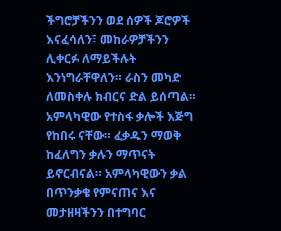ችግሮቻችንን ወደ ሰዎች ጆሮዎች እናፈሳለን፣ መከራዎቻችንን ሊቀርፉ ለማይችሉት እንነግራቸዋለን። ራስን መካድ ለመስቀሉ ክብርና ድል ይሰጣል። አምላካዊው የተስፋ ቃሎች እጅግ የከበሩ ናቸው። ፈቃዱን ማወቅ ከፈለግን ቃሉን ማጥናት ይኖርብናል። አምላካዊውን ቃል በጥንቃቄ የምናጠና እና መታዘዛችንን በተግባር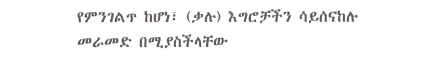የምንገልጥ ከሆነ፣ (ቃሉ) እግሮቻችን ሳይሰናከሉ መራመድ በሚያስችላቸው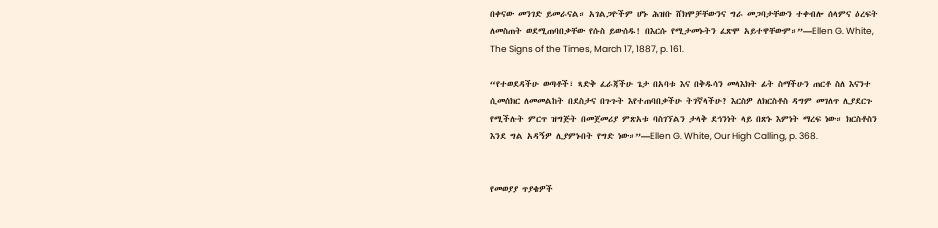በቀናው መንገድ ይመራናል። አገልጋዮችም ሆኑ ሕዝቡ ሸክሞቻቸውንና ግራ መጋባታቸውን ተቀብሎ ሰላምና ዕረፍት ለመስጠት ወደሚጠባበቃቸው የሱስ ይውሰዱ! በእርሱ የሚታመኑትን ፈጽሞ አይተዋቸውም።”—Ellen G. White, The Signs of the Times, March 17, 1887, p. 161.

“የተወደዳችሁ ወጣቶች፣ ጻድቅ ፈራጃችሁ ጌታ በአባቱ እና በቅዱሳን መላእክት ፊት ስማችሁን ጠርቶ ስለ እናንተ ሲመሰክር ለመመልከት በደስታና በጉጉት እየተጠባበቃችሁ ትገኛላችሁ? እርስዎ ለክርስቶስ ዳግም መገለጥ ሊያደርጉ የሚችሉት ምርጥ ዝግጅት በመጀመሪያ ምጽአቱ ባስገኘልን ታላቅ ደኅንነት ላይ በጽኑ እምነት ማረፍ ነው። ክርስቶስን እንደ ግል አዳኝዎ ሊያምኑበት የግድ ነው።”—Ellen G. White, Our High Calling, p. 368.


የመወያያ ጥያቄዎች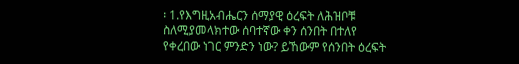፡ 1.የእግዚአብሔርን ሰማያዊ ዕረፍት ለሕዝቦቹ ስለሚያመላክተው ሰባተኛው ቀን ሰንበት በተለየ የቀረበው ነገር ምንድን ነው? ይኸውም የሰንበት ዕረፍት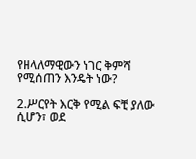የዘላለማዊውን ነገር ቅምሻ የሚሰጠን እንዴት ነው?

2.ሥርየት እርቅ የሚል ፍቺ ያለው ሲሆን፣ ወደ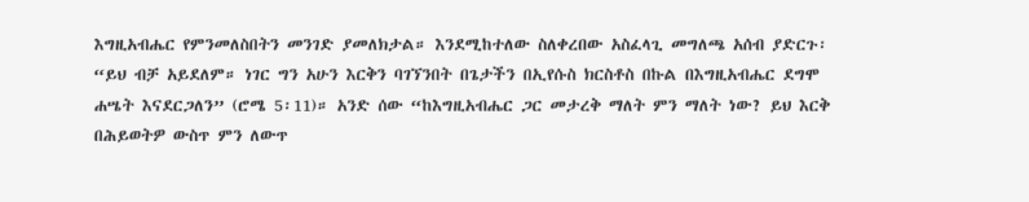እግዚአብሔር የምንመለስበትን መንገድ ያመለክታል። እንደሚከተለው ስለቀረበው አስፈላጊ መግለጫ አሰብ ያድርጉ፡ “ይህ ብቻ አይደለም። ነገር ግን አሁን እርቅን ባገኘንበት በጌታችን በኢየሱስ ክርስቶስ በኩል በእግዚአብሔር ደግሞ ሐሤት እናደርጋለን” (ሮሜ 5፡11)። አንድ ሰው “ከእግዚአብሔር ጋር መታረቅ ማለት ምን ማለት ነው? ይህ እርቅ በሕይወትዎ ውስጥ ምን ለውጥ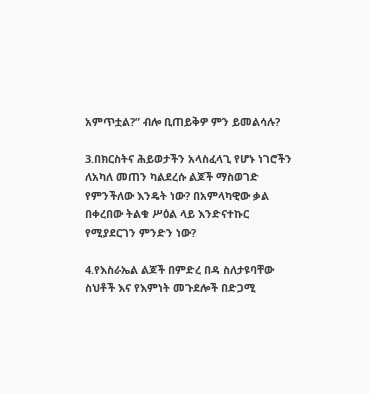አምጥቷል?” ብሎ ቢጠይቅዎ ምን ይመልሳሉ?

3.በክርስትና ሕይወታችን አላስፈላጊ የሆኑ ነገሮችን ለአካለ መጠን ካልደረሱ ልጆች ማስወገድ የምንችለው እንዴት ነው? በአምላካዊው ቃል በቀረበው ትልቁ ሥዕል ላይ እንድናተኩር የሚያደርገን ምንድን ነው?

4.የእስራኤል ልጆች በምድረ በዳ ስለታዩባቸው ስህቶች እና የእምነት መጉደሎች በድጋሚ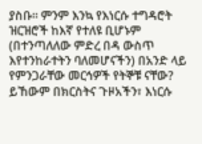ያስቡ። ምንም እንኳ የእነርሱ ተግዳሮት ዝርዝሮች ከእኛ የተለዩ ቢሆኑም (በተንጣለለው ምድረ በዳ ውስጥ እየተንከራተትን ባለመሆናችን) በአንድ ላይ የምንጋራቸው መርኅዎች የትኞቹ ናቸው? ይኸውም በክርስትና ጉዞአችን፣ እነርሱ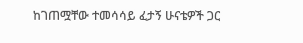ከገጠሟቸው ተመሳሳይ ፈታኝ ሁናቴዎች ጋር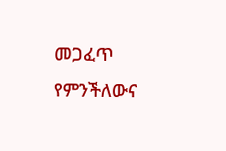መጋፈጥ የምንችለውና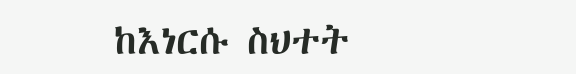ከእነርሱ ስህተት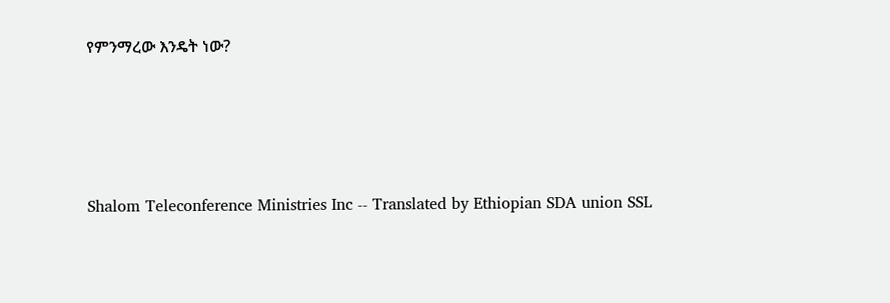የምንማረው እንዴት ነው?




Shalom Teleconference Ministries Inc -- Translated by Ethiopian SDA union SSL